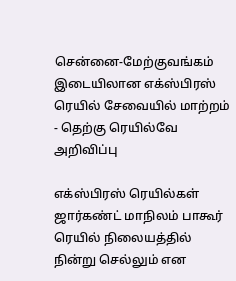சென்னை-மேற்குவங்கம் இடையிலான எக்ஸ்பிரஸ் ரெயில் சேவையில் மாற்றம் - தெற்கு ரெயில்வே அறிவிப்பு

எக்ஸ்பிரஸ் ரெயில்கள் ஜார்கண்ட் மாநிலம் பாகூர் ரெயில் நிலையத்தில் நின்று செல்லும் என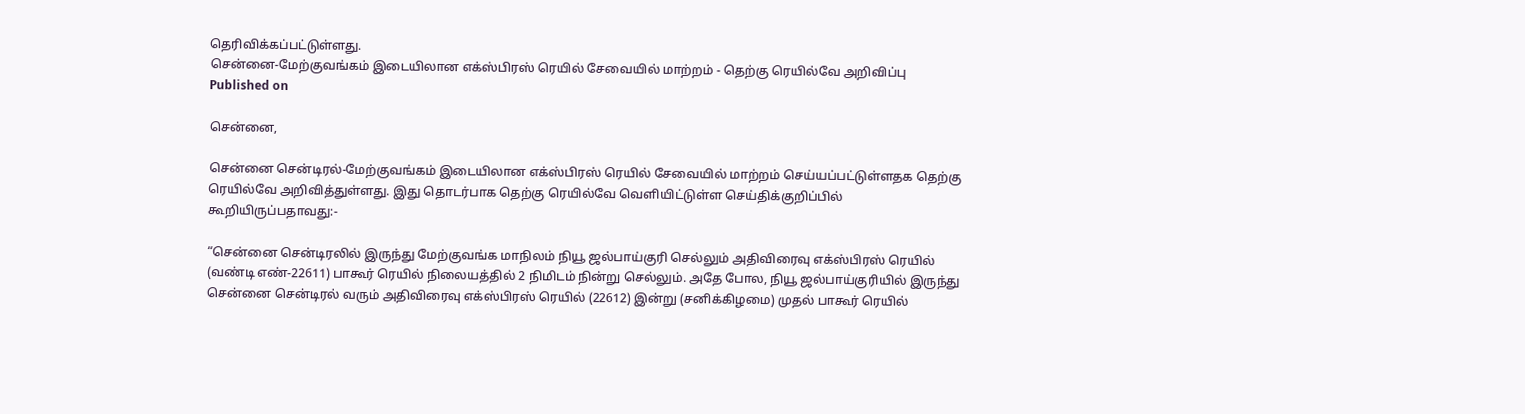தெரிவிக்கப்பட்டுள்ளது.
சென்னை-மேற்குவங்கம் இடையிலான எக்ஸ்பிரஸ் ரெயில் சேவையில் மாற்றம் - தெற்கு ரெயில்வே அறிவிப்பு
Published on

சென்னை,

சென்னை சென்டிரல்-மேற்குவங்கம் இடையிலான எக்ஸ்பிரஸ் ரெயில் சேவையில் மாற்றம் செய்யப்பட்டுள்ளதக தெற்கு ரெயில்வே அறிவித்துள்ளது. இது தொடர்பாக தெற்கு ரெயில்வே வெளியிட்டுள்ள செய்திக்குறிப்பில் கூறியிருப்பதாவது:-

“சென்னை சென்டிரலில் இருந்து மேற்குவங்க மாநிலம் நியூ ஜல்பாய்குரி செல்லும் அதிவிரைவு எக்ஸ்பிரஸ் ரெயில் (வண்டி எண்-22611) பாகூர் ரெயில் நிலையத்தில் 2 நிமிடம் நின்று செல்லும். அதே போல, நியூ ஜல்பாய்குரியில் இருந்து சென்னை சென்டிரல் வரும் அதிவிரைவு எக்ஸ்பிரஸ் ரெயில் (22612) இன்று (சனிக்கிழமை) முதல் பாகூர் ரெயில்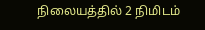நிலையத்தில் 2 நிமிடம்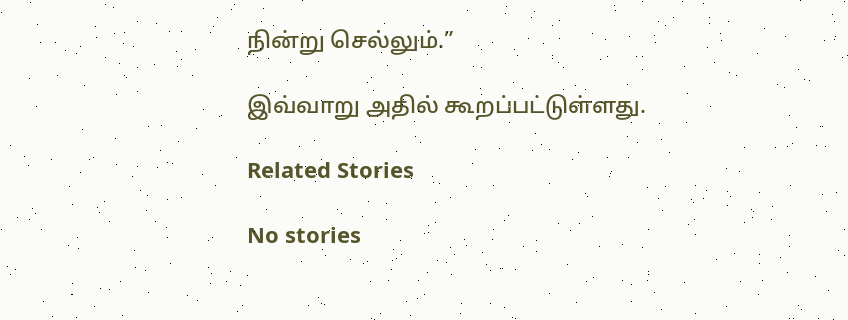நின்று செல்லும்.”

இவ்வாறு அதில் கூறப்பட்டுள்ளது.

Related Stories

No stories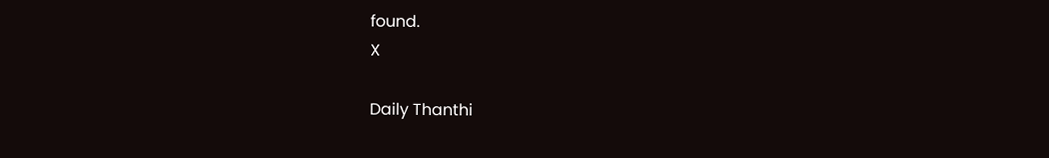found.
X

Daily Thanthi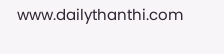www.dailythanthi.com